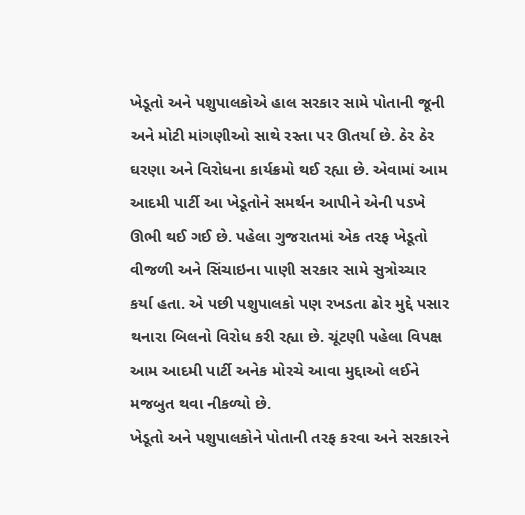ખેડૂતો અને પશુપાલકોએ હાલ સરકાર સામે પોતાની જૂની અને મોટી માંગણીઓ સાથે રસ્તા પર ઊતર્યા છે. ઠેર ઠેર ઘરણા અને વિરોધના કાર્યક્રમો થઈ રહ્યા છે. એવામાં આમ આદમી પાર્ટી આ ખેડૂતોને સમર્થન આપીને એની પડખે ઊભી થઈ ગઈ છે. પહેલા ગુજરાતમાં એક તરફ ખેડૂતો વીજળી અને સિંચાઇના પાણી સરકાર સામે સુત્રોચ્ચાર કર્યા હતા. એ પછી પશુપાલકો પણ રખડતા ઢોર મુદ્દે પસાર થનારા બિલનો વિરોધ કરી રહ્યા છે. ચૂંટણી પહેલા વિપક્ષ આમ આદમી પાર્ટી અનેક મોરચે આવા મુદ્દાઓ લઈને મજબુત થવા નીકળ્યો છે.
ખેડૂતો અને પશુપાલકોને પોતાની તરફ કરવા અને સરકારને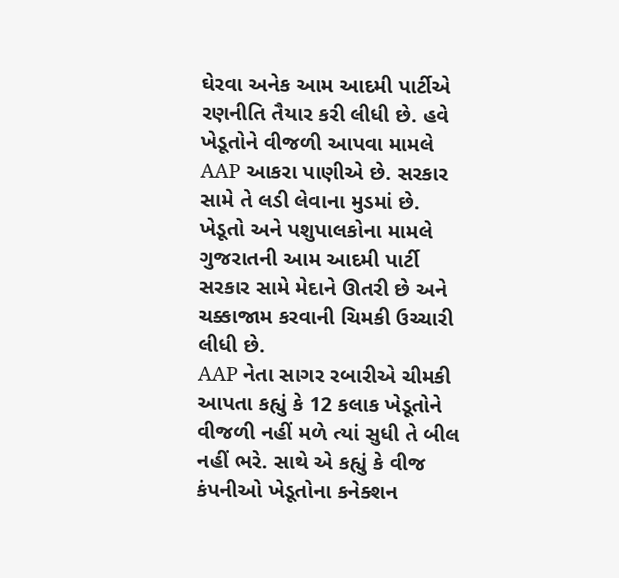ઘેરવા અનેક આમ આદમી પાર્ટીએ રણનીતિ તૈયાર કરી લીધી છે. હવે ખેડૂતોને વીજળી આપવા મામલે AAP આકરા પાણીએ છે. સરકાર સામે તે લડી લેવાના મુડમાં છે. ખેડૂતો અને પશુપાલકોના મામલે ગુજરાતની આમ આદમી પાર્ટી સરકાર સામે મેદાને ઊતરી છે અને ચક્કાજામ કરવાની ચિમકી ઉચ્ચારી લીધી છે.
AAP નેતા સાગર રબારીએ ચીમકી આપતા કહ્યું કે 12 કલાક ખેડૂતોને વીજળી નહીં મળે ત્યાં સુધી તે બીલ નહીં ભરે. સાથે એ કહ્યું કે વીજ કંપનીઓ ખેડૂતોના કનેક્શન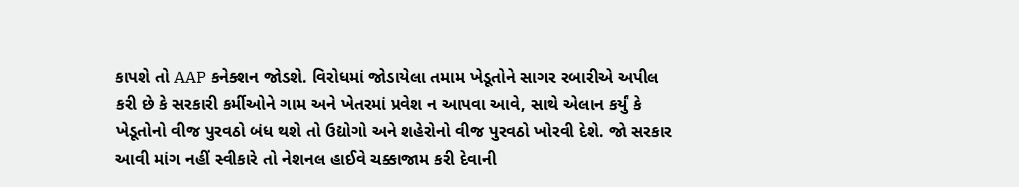કાપશે તો AAP કનેક્શન જોડશે. વિરોધમાં જોડાયેલા તમામ ખેડૂતોને સાગર રબારીએ અપીલ કરી છે કે સરકારી કર્મીઓને ગામ અને ખેતરમાં પ્રવેશ ન આપવા આવે, સાથે એલાન કર્યું કે ખેડૂતોનો વીજ પુરવઠો બંધ થશે તો ઉદ્યોગો અને શહેરોનો વીજ પુરવઠો ખોરવી દેશે. જો સરકાર આવી માંગ નહીં સ્વીકારે તો નેશનલ હાઈવે ચક્કાજામ કરી દેવાની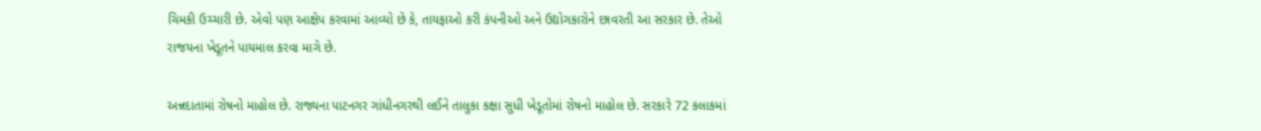ચિમકી ઉચ્ચારી છે. એવો પણ આક્ષેપ કરવામાં આવ્યો છે કે, તાયફાઓ કરી કંપનીઓ અને ઉદ્યોગકારોને છાવરતી આ સરકાર છે. તેઓ રાજયના ખેડૂતને પાયમાલ કરવા માગે છે.

અન્નદાતામાં રોષનો માહોલ છે. રાજ્યના પાટનગર ગાંધીનગરથી લઈને તાલુકા કક્ષા સુધી ખેડૂતોમાં રોષનો માહોલ છે. સરકારે 72 કલાકમાં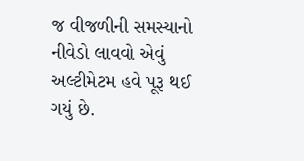જ વીજળીની સમસ્યાનો નીવેડો લાવવો એવું અલ્ટીમેટમ હવે પૂરૂ થઈ ગયું છે.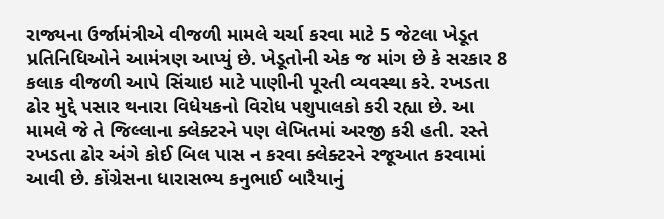રાજ્યના ઉર્જામંત્રીએ વીજળી મામલે ચર્ચા કરવા માટે 5 જેટલા ખેડૂત પ્રતિનિધિઓને આમંત્રણ આપ્યું છે. ખેડૂતોની એક જ માંગ છે કે સરકાર 8 કલાક વીજળી આપે સિંચાઇ માટે પાણીની પૂરતી વ્યવસ્થા કરે. રખડતા ઢોર મુદ્દે પસાર થનારા વિધેયકનો વિરોધ પશુપાલકો કરી રહ્યા છે. આ મામલે જે તે જિલ્લાના ક્લેક્ટરને પણ લેખિતમાં અરજી કરી હતી. રસ્તે રખડતા ઢોર અંગે કોઈ બિલ પાસ ન કરવા ક્લેક્ટરને રજૂઆત કરવામાં આવી છે. કોંગ્રેસના ધારાસભ્ય કનુભાઈ બારૈયાનું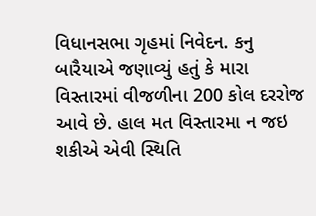વિધાનસભા ગૃહમાં નિવેદન. કનુ બારૈયાએ જણાવ્યું હતું કે મારા વિસ્તારમાં વીજળીના 200 કોલ દરરોજ આવે છે. હાલ મત વિસ્તારમા ન જઇ શકીએ એવી સ્થિતિ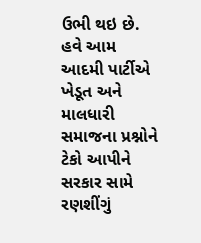ઉભી થઇ છે. હવે આમ આદમી પાર્ટીએ ખેડૂત અને માલધારી સમાજના પ્રશ્નોને ટેકો આપીને સરકાર સામે રણશીંગું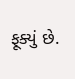ફૂક્યું છે.